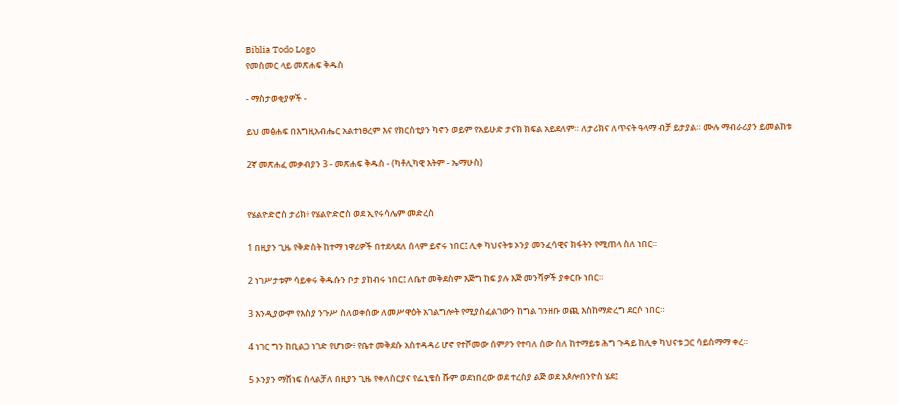Biblia Todo Logo
የመስመር ላይ መጽሐፍ ቅዱስ

- ማስታወቂያዎች -

ይህ መፅሐፍ በእግዚአብሔር አልተነፀረም እና የክርስቲያን ካኖን ወይም የአይሁድ ታናክ ክፍል አይደለም። ለታሪክና ለጥናት ዓላማ ብቻ ይታያል። ሙሉ ማብራሪያን ይመልከቱ

2ኛ መጽሐፈ መቃብያን 3 - መጽሐፍ ቅዱስ - (ካቶሊካዊ እትም - ኤማሁስ)


የሄልዮድሮስ ታሪክ፥ የሄልዮድሮስ ወደ ኢየሩሳሌም መድረስ

1 በዚያን ጊዜ የቅድስት ከተማ ነዋሪዎች በተደላደለ ሰላም ይኖሩ ነበር፤ ሊቀ ካህናትቱ ኦንያ መንፈሳዊና ክፋትን የሚጠላ ስለ ነበር።

2 ነገሥታቱም ሳይቀሩ ቅዱሱን ቦታ ያከብሩ ነበር፤ ለቤተ መቅደስም እጅግ ከፍ ያሉ እጅ መንሻዎች ያቀርቡ ነበር።

3 እንዲያውም የእስያ ንጉሥ ስለወቀሰው ለመሥዋዕት አገልግሎት የሚያስፈልገውን ከግል ገንዘቡ ወጪ እስከማድረግ ደርሶ ነበር።

4 ነገር ግን ከቢልጋ ነገድ የሆነው፥ የቤተ መቅደሱ አስተዳዳሪ ሆኖ የተሾመው ሰምዖን የተባለ ሰው ስለ ከተማይቱ ሕግ ጉዳይ ከሊቀ ካህናቱ ጋር ሳይስማማ ቀረ።

5 ኦንያን ማሸነፍ ስላልቻለ በዚያን ጊዜ የቀለስርያና የፌኒቄስ ሹም ወደነበረው ወደ ተረስያ ልጅ ወደ አጶሎበንዮስ ሄደ፤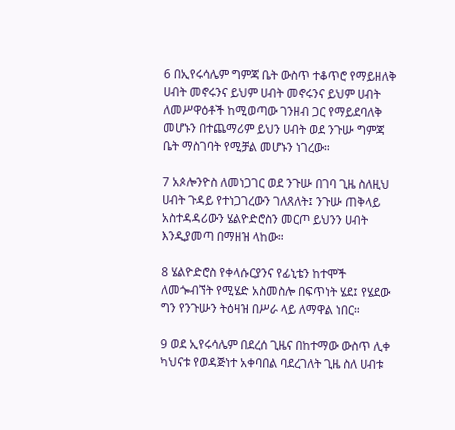6 በኢየሩሳሌም ግምጃ ቤት ውስጥ ተቆጥሮ የማይዘለቅ ሀብት መኖሩንና ይህም ሀብት መኖሩንና ይህም ሀብት ለመሥዋዕቶች ከሚወጣው ገንዘብ ጋር የማይደባለቅ መሆኑን በተጨማሪም ይህን ሀብት ወደ ንጉሡ ግምጃ ቤት ማስገባት የሚቻል መሆኑን ነገረው።

7 አጶሎንዮስ ለመነጋገር ወደ ንጉሡ በገባ ጊዜ ስለዚህ ሀብት ጉዳይ የተነጋገረውን ገለጸለት፤ ንጉሡ ጠቅላይ አስተዳዳሪውን ሄልዮድሮስን መርጦ ይህንን ሀብት እንዲያመጣ በማዘዝ ላከው።

8 ሄልዮድሮስ የቀላሱርያንና የፊኒቴን ከተሞች ለመጐብኘት የሚሄድ አስመስሎ በፍጥነት ሄደ፤ የሄደው ግን የንጉሡን ትዕዛዝ በሥራ ላይ ለማዋል ነበር።

9 ወደ ኢየሩሳሌም በደረሰ ጊዜና በከተማው ውስጥ ሊቀ ካህናቱ የወዳጅነተ አቀባበል ባደረገለት ጊዜ ስለ ሀብቱ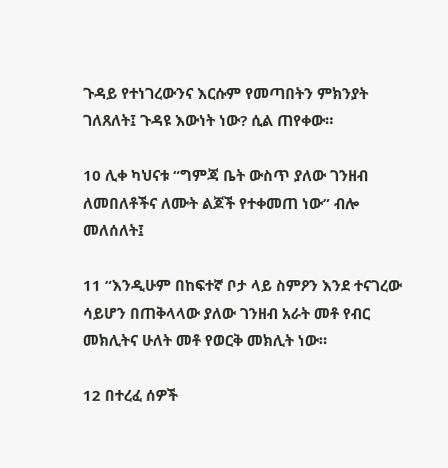ጉዳይ የተነገረውንና እርሱም የመጣበትን ምክንያት ገለጸለት፤ ጉዳዩ እውነት ነው? ሲል ጠየቀው።

10 ሊቀ ካህናቱ “ግምጃ ቤት ውስጥ ያለው ገንዘብ ለመበለቶችና ለሙት ልጆች የተቀመጠ ነው” ብሎ መለሰለት፤

11 “እንዲሁም በከፍተኛ ቦታ ላይ ስምዖን እንደ ተናገረው ሳይሆን በጠቅላላው ያለው ገንዘብ አራት መቶ የብር መክሊትና ሁለት መቶ የወርቅ መክሊት ነው።

12 በተረፈ ሰዎች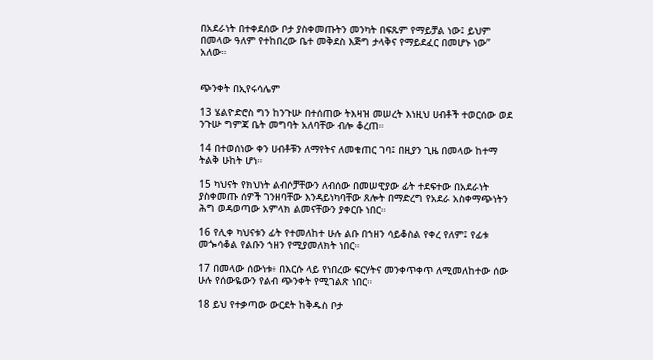በአደራነት በተቀደሰው ቦታ ያስቀመጡትን መንካት በፍጹም የማይቻል ነው፤ ይህም በመላው ዓለም የተከበረው ቤተ መቅደስ እጅግ ታላቅና የማይደፈር በመሆኑ ነው” አለው።


ጭንቀት በኢየሩሳሌም

13 ሄልዮድሮስ ግን ከንጉሡ በተሰጠው ትእዛዝ መሠረት እነዚህ ሀብቶች ተወርሰው ወደ ንጉሡ ግምጃ ቤት መግባት አለባቸው ብሎ ቆረጠ።

14 በተወሰነው ቀን ሀብቶቹን ለማየትና ለመቁጠር ገባ፤ በዚያን ጊዜ በመላው ከተማ ትልቅ ሁከት ሆነ።

15 ካህናት የክህነት ልብሶቻቸውን ለብሰው በመሠዊያው ፊት ተደፍተው በአደራነት ያስቀመጡ ሰዎች ገንዘባቸው እንዳይነካባቸው ጸሎት በማድረግ የአደራ አስቀማጭነትን ሕግ ወዳወጣው አምላክ ልመናቸውን ያቀርቡ ነበር።

16 የሊቀ ካህናቱን ፊት የተመለከተ ሁሉ ልቡ በኀዘን ሳይቆስል የቀረ የለም፤ የፊቱ መጐሳቆል የልቡን ኀዘን የሚያመለክት ነበር።

17 በመላው ሰውነቱ፥ በእርሱ ላይ የነበረው ፍርሃትና መንቀጥቀጥ ለሚመለከተው ሰው ሁሉ የሰውዬውን የልብ ጭንቀት የሚገልጽ ነበር።

18 ይህ የተቃጣው ውርደት ከቅዱስ ቦታ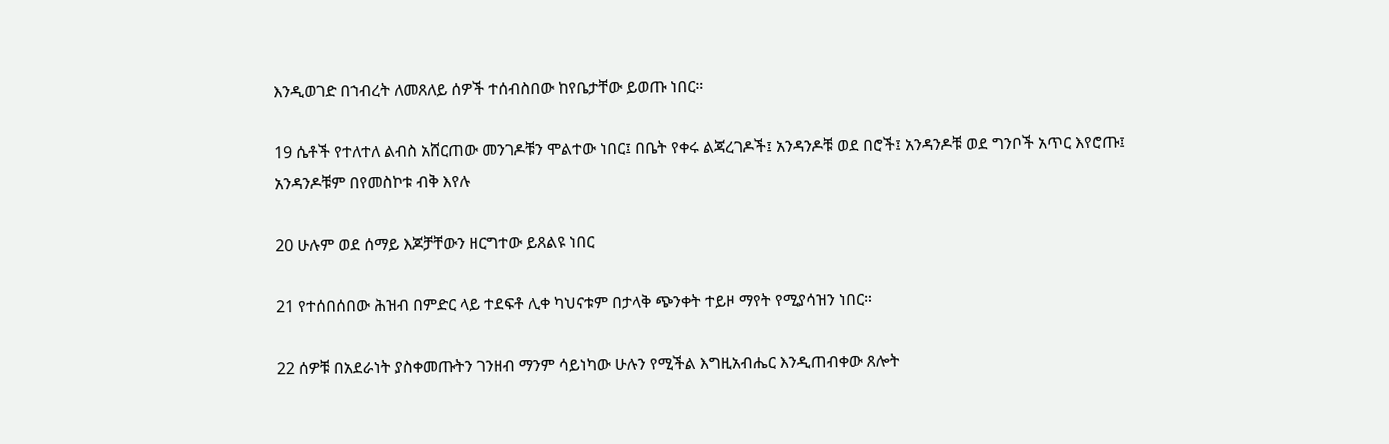እንዲወገድ በኀብረት ለመጸለይ ሰዎች ተሰብስበው ከየቤታቸው ይወጡ ነበር።

19 ሴቶች የተለተለ ልብስ አሸርጠው መንገዶቹን ሞልተው ነበር፤ በቤት የቀሩ ልጃረገዶች፤ አንዳንዶቹ ወደ በሮች፤ አንዳንዶቹ ወደ ግንቦች አጥር እየሮጡ፤ አንዳንዶቹም በየመስኮቱ ብቅ እየሉ

20 ሁሉም ወደ ሰማይ እጆቻቸውን ዘርግተው ይጸልዩ ነበር

21 የተሰበሰበው ሕዝብ በምድር ላይ ተደፍቶ ሊቀ ካህናቱም በታላቅ ጭንቀት ተይዞ ማየት የሚያሳዝን ነበር።

22 ሰዎቹ በአደራነት ያስቀመጡትን ገንዘብ ማንም ሳይነካው ሁሉን የሚችል እግዚአብሔር እንዲጠብቀው ጸሎት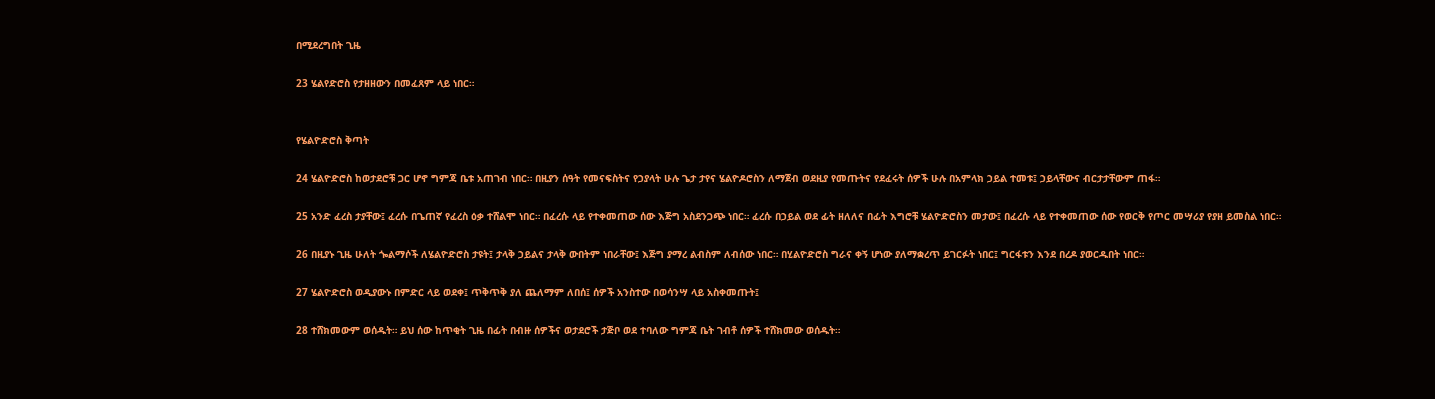በሚደረግበት ጊዜ

23 ሄልየድሮስ የታዘዘውን በመፈጸም ላይ ነበር።


የሄልዮድሮስ ቅጣት

24 ሄልዮድሮስ ከወታደሮቹ ጋር ሆኖ ግምጃ ቤቱ አጠገብ ነበር። በዚያን ሰዓት የመናፍስትና የኃያላት ሁሉ ጌታ ታየና ሄልዮዶሮስን ለማጀብ ወደዚያ የመጡትና የደፈሩት ሰዎች ሁሉ በአምላክ ኃይል ተመቱ፤ ኃይላቸውና ብርታታቸውም ጠፋ።

25 አንድ ፈረስ ታያቸው፤ ፈረሱ በጌጠኛ የፈረስ ዕቃ ተሸልሞ ነበር። በፈረሱ ላይ የተቀመጠው ሰው እጅግ አስደንጋጭ ነበር። ፈረሱ በኃይል ወደ ፊት ዘለለና በፊት እግሮቹ ሄልዮድሮስን መታው፤ በፈረሱ ላይ የተቀመጠው ሰው የወርቅ የጦር መሣሪያ የያዘ ይመስል ነበር።

26 በዚያኑ ጊዜ ሁለት ጐልማሶች ለሄልዮድሮስ ታዩት፤ ታላቅ ኃይልና ታላቅ ውበትም ነበራቸው፤ እጅግ ያማረ ልብስም ለብሰው ነበር። በሂልዮድሮስ ግራና ቀኝ ሆነው ያለማቋረጥ ይገርፉት ነበር፤ ግርፋቱን እንደ በረዶ ያወርዱበት ነበር።

27 ሄልዮድሮስ ወዲያውኑ በምድር ላይ ወደቀ፤ ጥቅጥቅ ያለ ጨለማም ለበሰ፤ ሰዎች አንስተው በወሳንሣ ላይ አስቀመጡት፤

28 ተሸክመውም ወሰዱት። ይህ ሰው ከጥቂት ጊዜ በፊት በብዙ ሰዎችና ወታደሮች ታጅቦ ወደ ተባለው ግምጃ ቤት ገብቶ ሰዎች ተሸክመው ወሰዱት።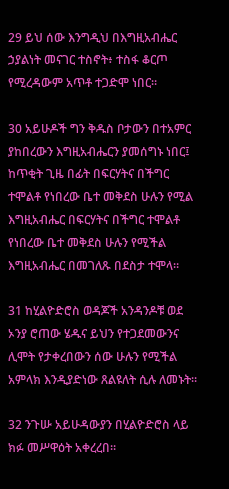29 ይህ ሰው እንግዲህ በእግዚአብሔር ኃያልነት መናገር ተስኖት፥ ተስፋ ቆርጦ የሚረዳውም አጥቶ ተጋድሞ ነበር።

30 አይሁዶች ግን ቅዱስ ቦታውን በተአምር ያከበረውን እግዚአብሔርን ያመሰግኑ ነበር፤ ከጥቂት ጊዜ በፊት በፍርሃትና በችግር ተሞልቶ የነበረው ቤተ መቅደስ ሁሉን የሚል እግዚአብሔር በፍርሃትና በችግር ተሞልቶ የነበረው ቤተ መቅደስ ሁሉን የሚችል እግዚአብሔር በመገለጹ በደስታ ተሞላ።

31 ከሂልዮድሮስ ወዳጆች አንዳንዶቹ ወደ ኦንያ ሮጠው ሄዱና ይህን የተጋደመውንና ሊሞት የታቀረበውን ሰው ሁሉን የሚችል አምላክ እንዲያድነው ጸልዩለት ሲሉ ለመኑት።

32 ንጉሡ አይሁዳውያን በሂልዮድሮስ ላይ ክፉ መሥዋዕት አቀረረበ።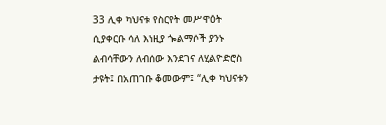33 ሊቀ ካህናቱ የስርየት መሥዋዕት ሲያቀርቡ ሳለ እነዚያ ጐልማሶች ያንኑ ልብሳቸውን ለብሰው እንደገና ለሂልዮድሮስ ታዩት፤ በአጠገቡ ቆመውም፤ “ሊቀ ካህናቱን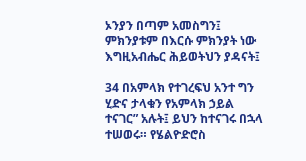ኦንያን በጣም አመስግን፤ ምክንያቱም በእርሱ ምክንያት ነው እግዚአብሔር ሕይወትህን ያዳናት፤

34 በአምላክ የተገረፍህ አንተ ግን ሂድና ታላቁን የአምላክ ኃይል ተናገር” አሉት፤ ይህን ከተናገሩ በኋላ ተሠወሩ። የሄልዮድሮስ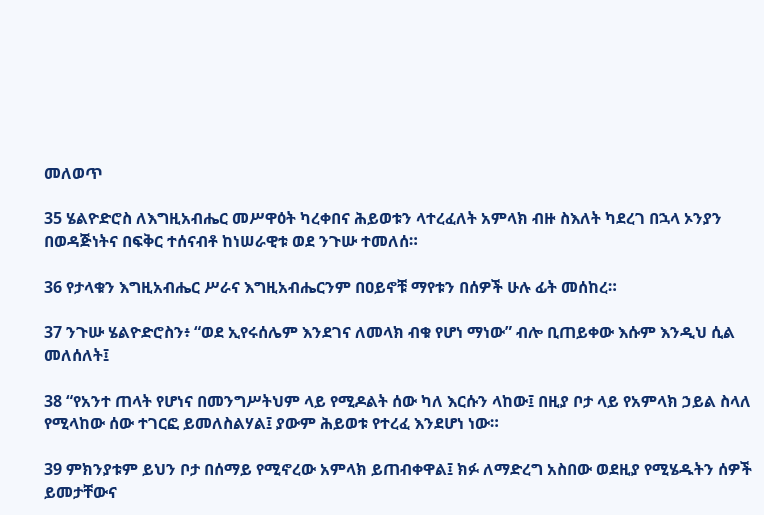መለወጥ

35 ሄልዮድሮስ ለእግዚአብሔር መሥዋዕት ካረቀበና ሕይወቱን ላተረፈለት አምላክ ብዙ ስእለት ካደረገ በኋላ ኦንያን በወዳጅነትና በፍቅር ተሰናብቶ ከነሠራዊቱ ወደ ንጉሡ ተመለሰ።

36 የታላቁን እግዚአብሔር ሥራና እግዚአብሔርንም በዐይኖቹ ማየቱን በሰዎች ሁሉ ፊት መሰከረ።

37 ንጉሡ ሄልዮድሮስን፥ “ወደ ኢየሩሰሌም እንደገና ለመላክ ብቁ የሆነ ማነው” ብሎ ቢጠይቀው እሱም እንዲህ ሲል መለሰለት፤

38 “የአንተ ጠላት የሆነና በመንግሥትህም ላይ የሚዶልት ሰው ካለ እርሱን ላከው፤ በዚያ ቦታ ላይ የአምላክ ኃይል ስላለ የሚላከው ሰው ተገርፎ ይመለስልሃል፤ ያውም ሕይወቱ የተረፈ እንደሆነ ነው።

39 ምክንያቱም ይህን ቦታ በሰማይ የሚኖረው አምላክ ይጠብቀዋል፤ ክፉ ለማድረግ አስበው ወደዚያ የሚሄዱትን ሰዎች ይመታቸውና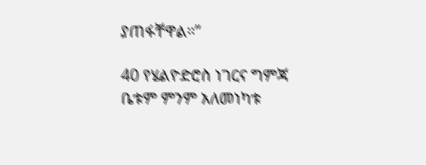ያጠፋቸዋል።”

40 የሄልዮድሮስ ነገርና ግምጃ ቤቱም ምንም አለመነካቱ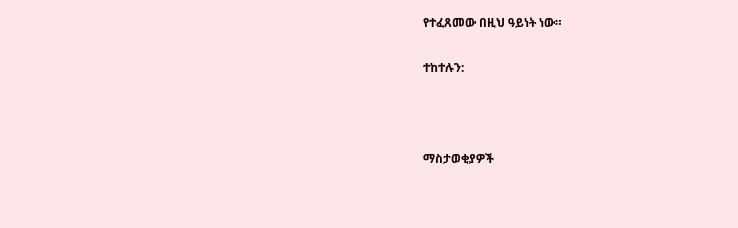የተፈጸመው በዚህ ዓይነት ነው።

ተከተሉን:



ማስታወቂያዎች